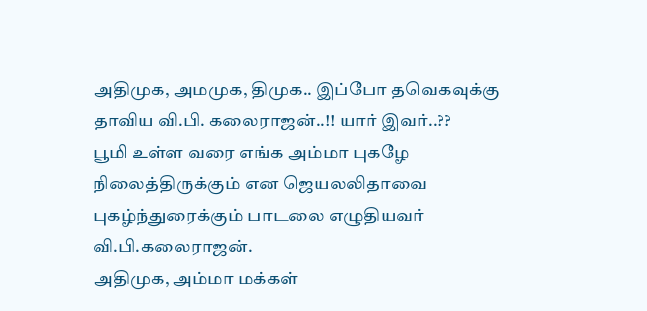அதிமுக, அமமுக, திமுக.. இப்போ தவெகவுக்கு தாவிய வி.பி. கலைராஜன்..!! யார் இவர்..??
பூமி உள்ள வரை எங்க அம்மா புகழே நிலைத்திருக்கும் என ஜெயலலிதாவை புகழ்ந்துரைக்கும் பாடலை எழுதியவர் வி.பி.கலைராஜன்.
அதிமுக, அம்மா மக்கள்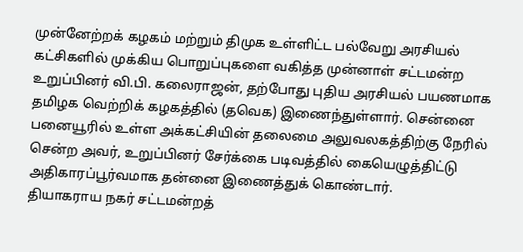முன்னேற்றக் கழகம் மற்றும் திமுக உள்ளிட்ட பல்வேறு அரசியல் கட்சிகளில் முக்கிய பொறுப்புகளை வகித்த முன்னாள் சட்டமன்ற உறுப்பினர் வி.பி. கலைராஜன், தற்போது புதிய அரசியல் பயணமாக தமிழக வெற்றிக் கழகத்தில் (தவெக) இணைந்துள்ளார். சென்னை பனையூரில் உள்ள அக்கட்சியின் தலைமை அலுவலகத்திற்கு நேரில் சென்ற அவர், உறுப்பினர் சேர்க்கை படிவத்தில் கையெழுத்திட்டு அதிகாரப்பூர்வமாக தன்னை இணைத்துக் கொண்டார்.
தியாகராய நகர் சட்டமன்றத்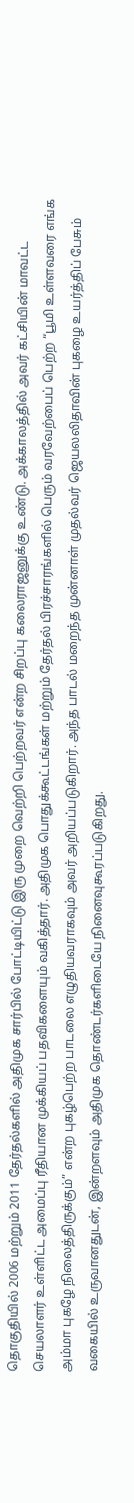தொகுதியில் 2006 மற்றும் 2011 தேர்தல்களில் அதிமுக சார்பில் போட்டியிட்டு இரு முறை வெற்றி பெற்றவர் என்ற சிறப்பு கலைராஜனுக்கு உண்டு. அக்காலத்தில் அவர் கட்சியின் மாவட்ட செயலாளர் உள்ளிட்ட அமைப்பு ரீதியான முக்கியப் பதவிகளையும் வகித்தார். அதிமுக பொதுக்கூட்டங்கள் மற்றும் தேர்தல் பிரச்சாரங்களில் பெரும் வரவேற்பைப் பெற்ற “பூமி உள்ளவரை எங்க அம்மா புகழே நிலைத்திருக்கும்” என்ற புகழ்பெற்ற பாடலை எழுதியவராகவும் அவர் அறியப்படுகிறார். அந்த பாடல் மறைந்த முன்னாள் முதல்வர் ஜெயலலிதாவின் புகழை உயர்த்திப் பேசும் வகையில் உருவானதுடன், இன்றளவும் அதிமுக தொண்டர்களிடையே நினைவுகூரப்படுகிறது.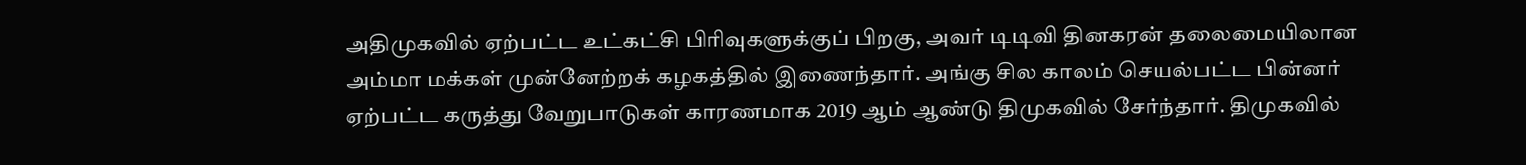அதிமுகவில் ஏற்பட்ட உட்கட்சி பிரிவுகளுக்குப் பிறகு, அவர் டிடிவி தினகரன் தலைமையிலான அம்மா மக்கள் முன்னேற்றக் கழகத்தில் இணைந்தார். அங்கு சில காலம் செயல்பட்ட பின்னர் ஏற்பட்ட கருத்து வேறுபாடுகள் காரணமாக 2019 ஆம் ஆண்டு திமுகவில் சேர்ந்தார். திமுகவில்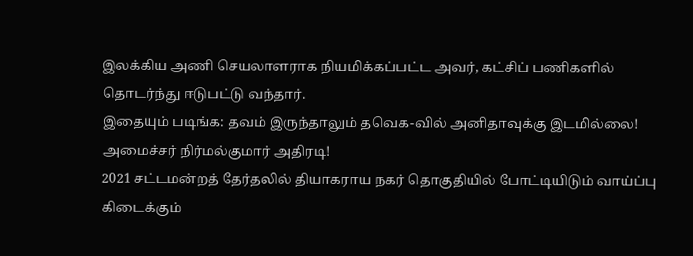இலக்கிய அணி செயலாளராக நியமிக்கப்பட்ட அவர், கட்சிப் பணிகளில் தொடர்ந்து ஈடுபட்டு வந்தார்.
இதையும் படிங்க: தவம் இருந்தாலும் தவெக-வில் அனிதாவுக்கு இடமில்லை! அமைச்சர் நிர்மல்குமார் அதிரடி!
2021 சட்டமன்றத் தேர்தலில் தியாகராய நகர் தொகுதியில் போட்டியிடும் வாய்ப்பு கிடைக்கும்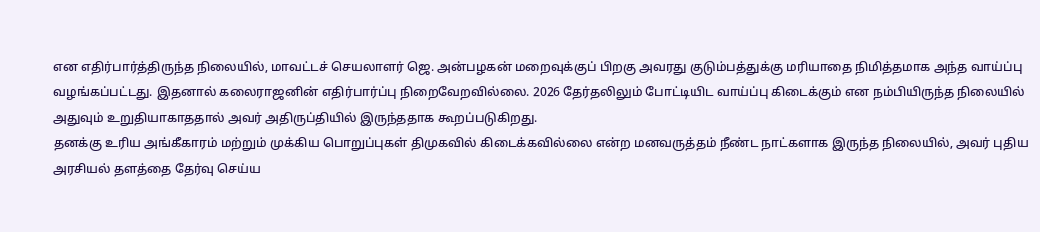என எதிர்பார்த்திருந்த நிலையில், மாவட்டச் செயலாளர் ஜெ. அன்பழகன் மறைவுக்குப் பிறகு அவரது குடும்பத்துக்கு மரியாதை நிமித்தமாக அந்த வாய்ப்பு வழங்கப்பட்டது. இதனால் கலைராஜனின் எதிர்பார்ப்பு நிறைவேறவில்லை. 2026 தேர்தலிலும் போட்டியிட வாய்ப்பு கிடைக்கும் என நம்பியிருந்த நிலையில் அதுவும் உறுதியாகாததால் அவர் அதிருப்தியில் இருந்ததாக கூறப்படுகிறது.
தனக்கு உரிய அங்கீகாரம் மற்றும் முக்கிய பொறுப்புகள் திமுகவில் கிடைக்கவில்லை என்ற மனவருத்தம் நீண்ட நாட்களாக இருந்த நிலையில், அவர் புதிய அரசியல் தளத்தை தேர்வு செய்ய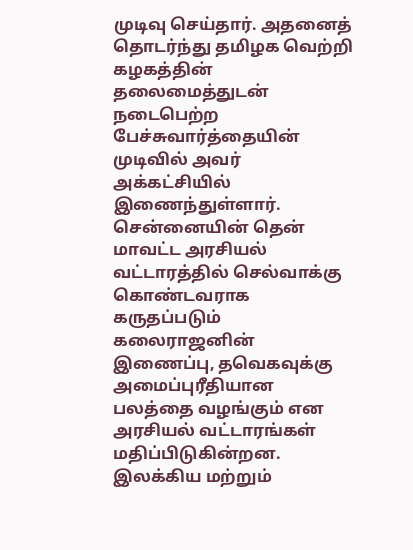முடிவு செய்தார். அதனைத் தொடர்ந்து தமிழக வெற்றி கழகத்தின் தலைமைத்துடன் நடைபெற்ற பேச்சுவார்த்தையின் முடிவில் அவர் அக்கட்சியில் இணைந்துள்ளார்.
சென்னையின் தென் மாவட்ட அரசியல் வட்டாரத்தில் செல்வாக்கு கொண்டவராக கருதப்படும் கலைராஜனின் இணைப்பு, தவெகவுக்கு அமைப்புரீதியான பலத்தை வழங்கும் என அரசியல் வட்டாரங்கள் மதிப்பிடுகின்றன. இலக்கிய மற்றும்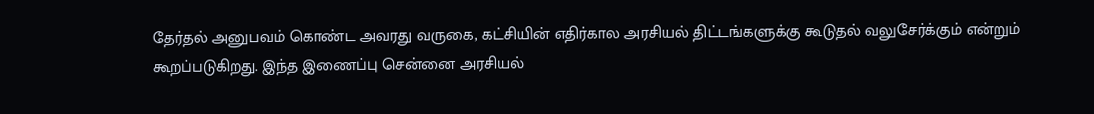தேர்தல் அனுபவம் கொண்ட அவரது வருகை, கட்சியின் எதிர்கால அரசியல் திட்டங்களுக்கு கூடுதல் வலுசேர்க்கும் என்றும் கூறப்படுகிறது. இந்த இணைப்பு சென்னை அரசியல்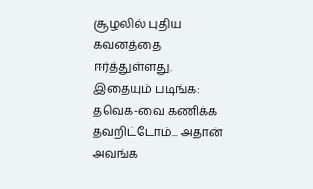சூழலில் புதிய கவனத்தை ஈர்த்துள்ளது.
இதையும் படிங்க: தவெக-வை கணிக்க தவறிட்டோம்... அதான் அவங்க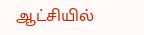ஆட்சியில்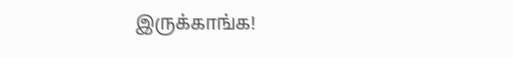இருக்காங்க!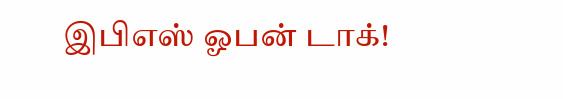இபிஎஸ் ஓபன் டாக்!